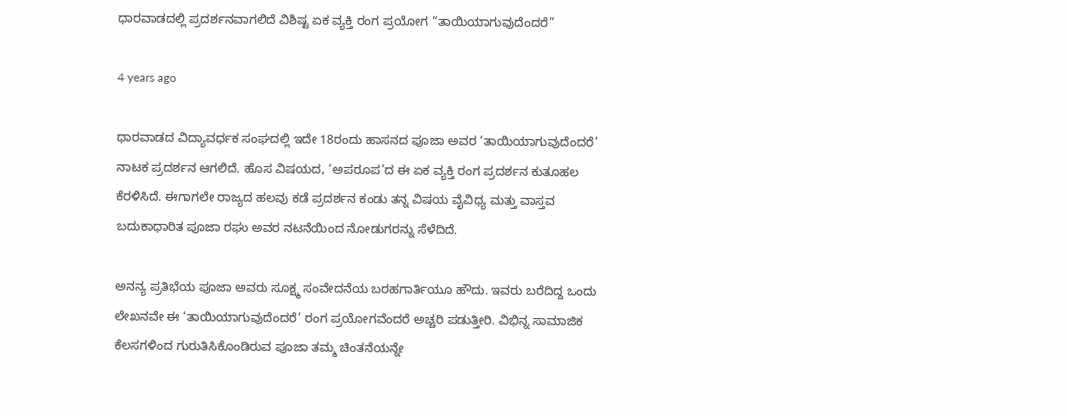ಧಾರವಾಡದಲ್ಲಿ ಪ್ರದರ್ಶನವಾಗಲಿದೆ ವಿಶಿಷ್ಟ ಏಕ ವ್ಯಕ್ತಿ ರಂಗ ಪ್ರಯೋಗ “ತಾಯಿಯಾಗುವುದೆಂದರೆ”

4 years ago

ಧಾರವಾಡದ ವಿದ್ಯಾವರ್ಧಕ ಸಂಘದಲ್ಲಿ ಇದೇ 18ರಂದು ಹಾಸನದ ಪೂಜಾ ಅವರ ‘ತಾಯಿಯಾಗುವುದೆಂದರೆ’ ನಾಟಕ ಪ್ರದರ್ಶನ ಆಗಲಿದೆ. ಹೊಸ ವಿಷಯದ, ‘ಅಪರೂಪ’ದ ಈ ಏಕ ವ್ಯಕ್ತಿ ರಂಗ ಪ್ರದರ್ಶನ ಕುತೂಹಲ ಕೆರಳಿಸಿದೆ. ಈಗಾಗಲೇ ರಾಜ್ಯದ ಹಲವು ಕಡೆ ಪ್ರದರ್ಶನ ಕಂಡು ತನ್ನ ವಿಷಯ ವೈವಿಧ್ಯ ಮತ್ತು ವಾಸ್ತವ ಬದುಕಾಧಾರಿತ ಪೂಜಾ ರಘು ಅವರ ನಟನೆಯಿಂದ ನೋಡುಗರನ್ನು ಸೆಳೆದಿದೆ‌.

ಅನನ್ಯ ಪ್ರತಿಭೆಯ ಪೂಜಾ ಅವರು ಸೂಕ್ಷ್ಮ ಸಂವೇದನೆಯ ಬರಹಗಾರ್ತಿಯೂ ಹೌದು. ಇವರು ಬರೆದಿದ್ದ ಒಂದು ಲೇಖನವೇ ಈ ‘ತಾಯಿಯಾಗುವುದೆಂದರೆ’ ರಂಗ ಪ್ರಯೋಗವೆಂದರೆ ಅಚ್ಚರಿ ಪಡುತ್ತೀರಿ. ವಿಭಿನ್ನ ಸಾಮಾಜಿಕ ಕೆಲಸಗಳಿಂದ ಗುರುತಿಸಿಕೊಂಡಿರುವ ಪೂಜಾ ತಮ್ಮ ಚಿಂತನೆಯನ್ನೇ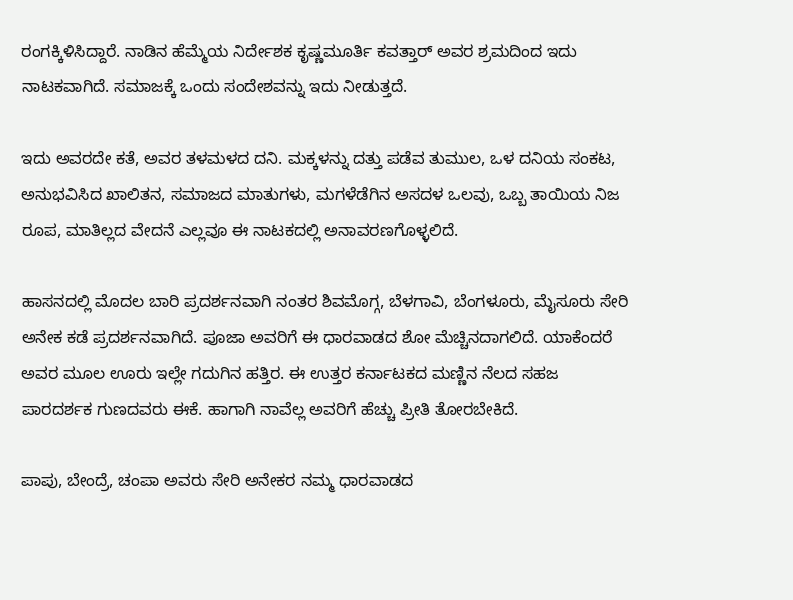ರಂಗಕ್ಕಿಳಿಸಿದ್ದಾರೆ. ನಾಡಿನ ಹೆಮ್ಮೆಯ ನಿರ್ದೇಶಕ ಕೃಷ್ಣಮೂರ್ತಿ ಕವತ್ತಾರ್ ಅವರ ಶ್ರಮದಿಂದ ಇದು ನಾಟಕವಾಗಿದೆ. ಸಮಾಜಕ್ಕೆ ಒಂದು ಸಂದೇಶವನ್ನು ಇದು ನೀಡುತ್ತದೆ.

ಇದು ಅವರದೇ ಕತೆ, ಅವರ ತಳಮಳದ ದನಿ. ಮಕ್ಕಳನ್ನು ದತ್ತು ಪಡೆವ ತುಮುಲ, ಒಳ ದನಿಯ ಸಂಕಟ, ಅನುಭವಿಸಿದ ಖಾಲಿತನ, ಸಮಾಜದ ಮಾತುಗಳು, ಮಗಳೆಡೆಗಿನ ಅಸದಳ ಒಲವು, ಒಬ್ಬ ತಾಯಿಯ ನಿಜ ರೂಪ, ಮಾತಿಲ್ಲದ ವೇದನೆ ಎಲ್ಲವೂ ಈ ನಾಟಕದಲ್ಲಿ ಅನಾವರಣಗೊಳ್ಳಲಿದೆ.

ಹಾಸನದಲ್ಲಿ ಮೊದಲ ಬಾರಿ ಪ್ರದರ್ಶನವಾಗಿ ನಂತರ ಶಿವಮೊಗ್ಗ, ಬೆಳಗಾವಿ, ಬೆಂಗಳೂರು, ಮೈಸೂರು ಸೇರಿ ಅನೇಕ ಕಡೆ ಪ್ರದರ್ಶನವಾಗಿದೆ. ಪೂಜಾ ಅವರಿಗೆ ಈ ಧಾರವಾಡದ ಶೋ ಮೆಚ್ಚಿನದಾಗಲಿದೆ. ಯಾಕೆಂದರೆ ಅವರ ಮೂಲ ಊರು ಇಲ್ಲೇ ಗದುಗಿನ ಹತ್ತಿರ. ಈ ಉತ್ತರ ಕರ್ನಾಟಕದ ಮಣ್ಣಿನ ನೆಲದ ಸಹಜ ಪಾರದರ್ಶಕ ಗುಣದವರು ಈಕೆ. ಹಾಗಾಗಿ ನಾವೆಲ್ಲ ಅವರಿಗೆ ಹೆಚ್ಚು ಪ್ರೀತಿ ತೋರಬೇಕಿದೆ.

ಪಾಪು, ಬೇಂದ್ರೆ, ಚಂಪಾ ಅವರು ಸೇರಿ ಅನೇಕರ ನಮ್ಮ ಧಾರವಾಡದ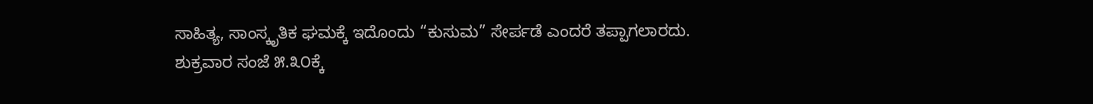ಸಾಹಿತ್ಯ, ಸಾಂಸ್ಕೃತಿಕ ಘಮಕ್ಕೆ ಇದೊಂದು “ಕುಸುಮ” ಸೇರ್ಪಡೆ ಎಂದರೆ ತಪ್ಪಾಗಲಾರದು.
ಶುಕ್ರವಾರ ಸಂಜೆ ೫.೩೦ಕ್ಕೆ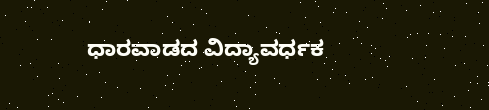ಧಾರವಾಡದ ವಿದ್ಯಾವರ್ಧಕ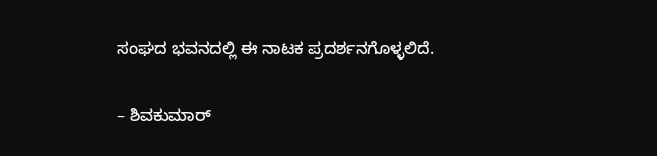ಸಂಘದ ಭವನದಲ್ಲಿ ಈ ನಾಟಕ ಪ್ರದರ್ಶನಗೊಳ್ಳಲಿದೆ.

– ಶಿವಕುಮಾರ್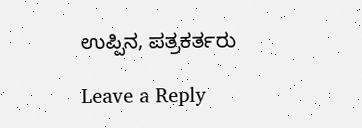ಉಪ್ಪಿನ, ಪತ್ರಕರ್ತರು

Leave a Reply